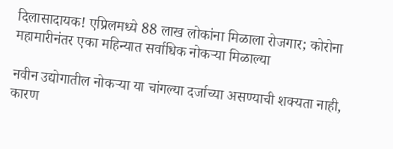दिलासादायक! एप्रिलमध्ये 88 लाख लोकांना मिळाला रोजगार; कोरोना महामारीनंतर एका महिन्यात सर्वाधिक नोकऱ्या मिळाल्या

नवीन उद्योगातील नोकऱ्या या चांगल्या दर्जाच्या असण्याची शक्यता नाही, कारण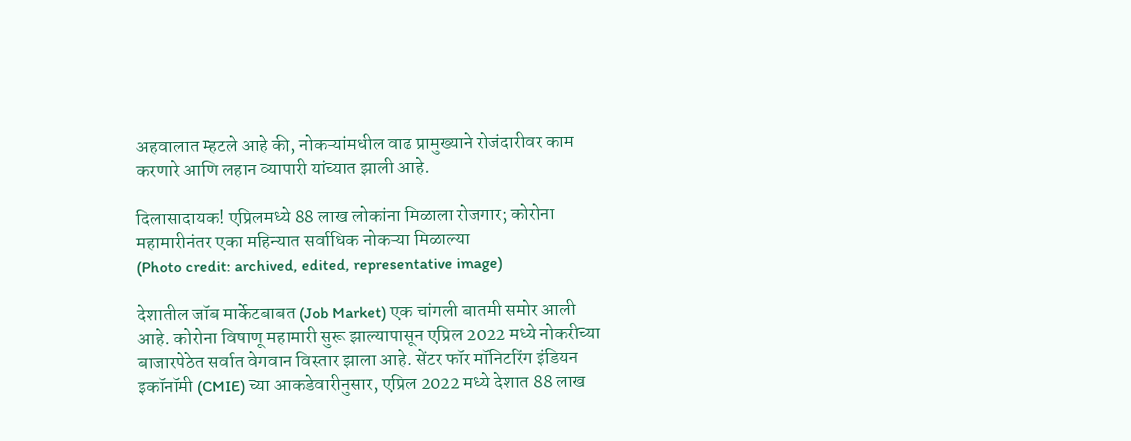अहवालात म्हटले आहे की, नोकऱ्यांमधील वाढ प्रामुख्याने रोजंदारीवर काम करणारे आणि लहान व्यापारी यांच्यात झाली आहे.

दिलासादायक! एप्रिलमध्ये 88 लाख लोकांना मिळाला रोजगार; कोरोना महामारीनंतर एका महिन्यात सर्वाधिक नोकऱ्या मिळाल्या
(Photo credit: archived, edited, representative image)

देशातील जॉब मार्केटबाबत (Job Market) एक चांगली बातमी समोर आली आहे. कोरोना विषाणू महामारी सुरू झाल्यापासून एप्रिल 2022 मध्ये नोकरीच्या बाजारपेठेत सर्वात वेगवान विस्तार झाला आहे. सेंटर फॉर मॉनिटरिंग इंडियन इकॉनॉमी (CMIE) च्या आकडेवारीनुसार, एप्रिल 2022 मध्ये देशात 88 लाख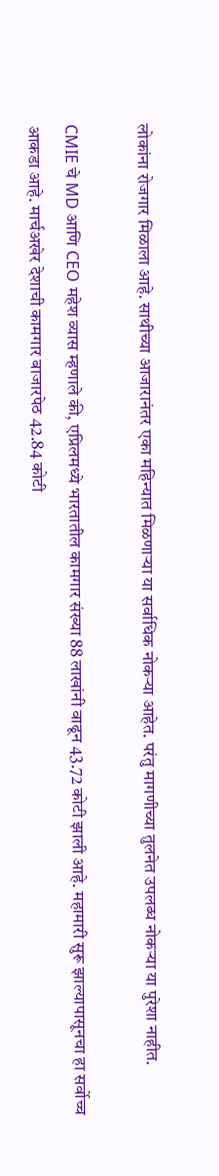लोकांना रोजगार मिळाला आहे. साथीच्या आजारानंतर एका महिन्यात मिळणाऱ्या या सर्वाधिक नोकऱ्या आहेत. परंतु मागणीच्या तुलनेत उपलब्ध नोकऱ्या या पुरेशा नाहीत.

CMIE चे MD आणि CEO महेश व्यास म्हणाले की, एप्रिलमध्ये भारतातील कामगार संख्या 88 लाखांनी वाढून 43.72 कोटी झाली आहे. महामारी सुरू झाल्यापासूनचा हा सर्वोच्च आकडा आहे. मार्चअखेर देशाची कामगार बाजारपेठ 42.84 कोटी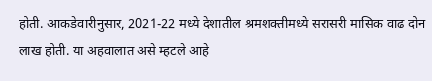होती. आकडेवारीनुसार, 2021-22 मध्ये देशातील श्रमशक्तीमध्ये सरासरी मासिक वाढ दोन लाख होती. या अहवालात असे म्हटले आहे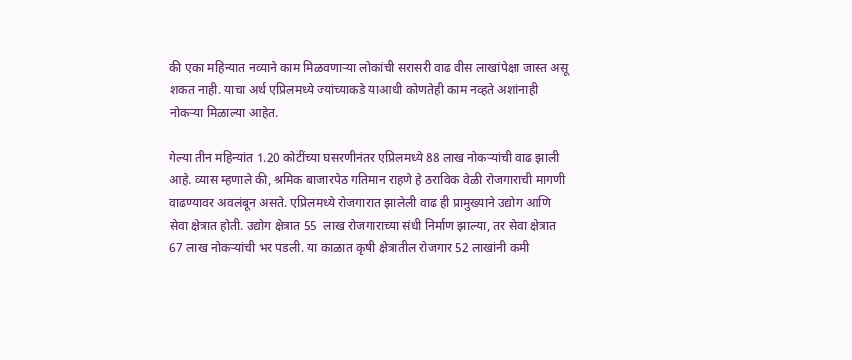की एका महिन्यात नव्याने काम मिळवणाऱ्या लोकांची सरासरी वाढ वीस लाखांपेक्षा जास्त असू शकत नाही. याचा अर्थ एप्रिलमध्ये ज्यांच्याकडे याआधी कोणतेही काम नव्हते अशांनाही नोकऱ्या मिळाल्या आहेत.

गेल्या तीन महिन्यांत 1.20 कोटींच्या घसरणीनंतर एप्रिलमध्ये 88 लाख नोकऱ्यांची वाढ झाली आहे. व्यास म्हणाले की, श्रमिक बाजारपेठ गतिमान राहणे हे ठराविक वेळी रोजगाराची मागणी वाढण्यावर अवलंबून असते. एप्रिलमध्ये रोजगारात झालेली वाढ ही प्रामुख्याने उद्योग आणि सेवा क्षेत्रात होती. उद्योग क्षेत्रात 55  लाख रोजगाराच्या संधी निर्माण झाल्या, तर सेवा क्षेत्रात 67 लाख नोकऱ्यांची भर पडली. या काळात कृषी क्षेत्रातील रोजगार 52 लाखांनी कमी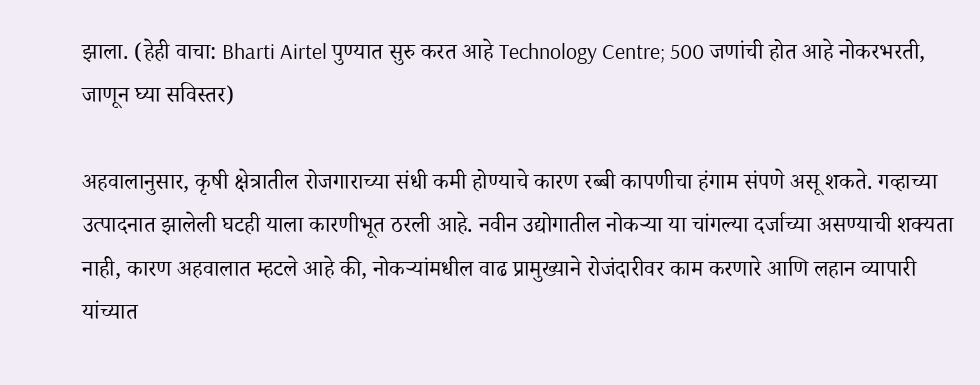झाला. (हेही वाचा: Bharti Airtel पुण्यात सुरु करत आहे Technology Centre; 500 जणांची होत आहे नोकरभरती, जाणून घ्या सविस्तर)

अहवालानुसार, कृषी क्षेत्रातील रोजगाराच्या संधी कमी होण्याचे कारण रब्बी कापणीचा हंगाम संपणे असू शकते. गव्हाच्या उत्पादनात झालेली घटही याला कारणीभूत ठरली आहे. नवीन उद्योगातील नोकऱ्या या चांगल्या दर्जाच्या असण्याची शक्यता नाही, कारण अहवालात म्हटले आहे की, नोकऱ्यांमधील वाढ प्रामुख्याने रोजंदारीवर काम करणारे आणि लहान व्यापारी यांच्यात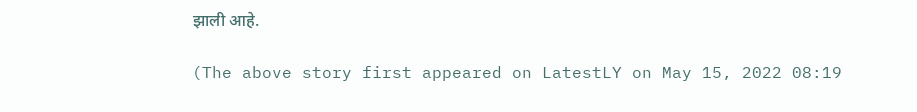झाली आहे.

(The above story first appeared on LatestLY on May 15, 2022 08:19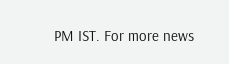PM IST. For more news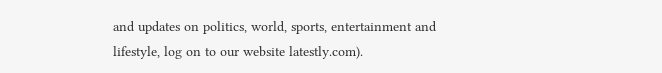and updates on politics, world, sports, entertainment and lifestyle, log on to our website latestly.com).